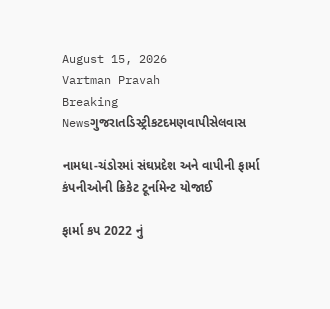August 15, 2026
Vartman Pravah
Breaking Newsગુજરાતડિસ્ટ્રીકટદમણવાપીસેલવાસ

નામધા-ચંડોરમાં સંઘપ્રદેશ અને વાપીની ફાર્મા કંપનીઓની ક્રિકેટ ટૂર્નામેન્‍ટ યોજાઈ

ફાર્મા કપ 2022 નું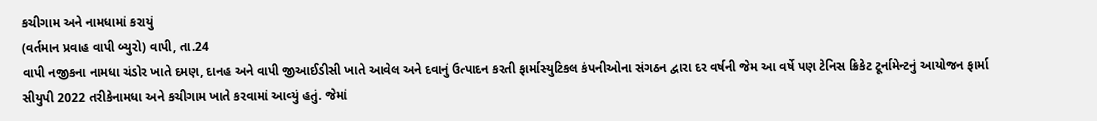કચીગામ અને નામધામાં કરાયું
(વર્તમાન પ્રવાહ વાપી બ્‍યુરો) વાપી, તા.24
વાપી નજીકના નામધા ચંડોર ખાતે દમણ, દાનહ અને વાપી જીઆઈડીસી ખાતે આવેલ અને દવાનું ઉત્‍પાદન કરતી ફાર્માસ્‍યુટિકલ કંપનીઓના સંગઠન દ્વારા દર વર્ષની જેમ આ વર્ષે પણ ટેનિસ ક્રિકેટ ટૂર્નામેન્‍ટનું આયોજન ફાર્મા સીયુપી 2022 તરીકેનામધા અને કચીગામ ખાતે કરવામાં આવ્‍યું હતું. જેમાં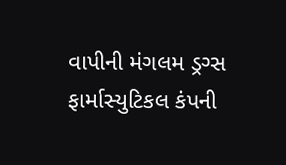વાપીની મંગલમ ડ્રગ્‍સ ફાર્માસ્‍યુટિકલ કંપની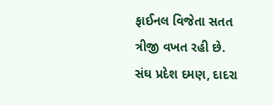ફાઈનલ વિજેતા સતત ત્રીજી વખત રહી છે.
સંઘ પ્રદેશ દમણ, દાદરા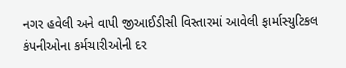નગર હવેલી અને વાપી જીઆઈડીસી વિસ્‍તારમાં આવેલી ફાર્માસ્‍યુટિકલ કંપનીઓના કર્મચારીઓની દર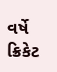વર્ષે ક્રિકેટ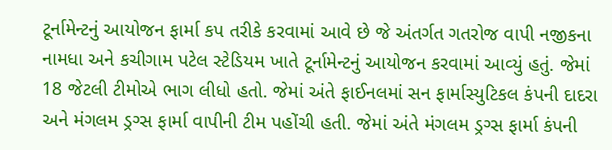ટૂર્નામેન્‍ટનું આયોજન ફાર્મા કપ તરીકે કરવામાં આવે છે જે અંતર્ગત ગતરોજ વાપી નજીકના નામધા અને કચીગામ પટેલ સ્‍ટેડિયમ ખાતે ટૂર્નામેન્‍ટનું આયોજન કરવામાં આવ્‍યું હતું. જેમાં 18 જેટલી ટીમોએ ભાગ લીધો હતો. જેમાં અંતે ફાઈનલમાં સન ફાર્માસ્‍યુટિકલ કંપની દાદરા અને મંગલમ ડ્રગ્‍સ ફાર્મા વાપીની ટીમ પહોંચી હતી. જેમાં અંતે મંગલમ ડ્રગ્‍સ ફાર્મા કંપની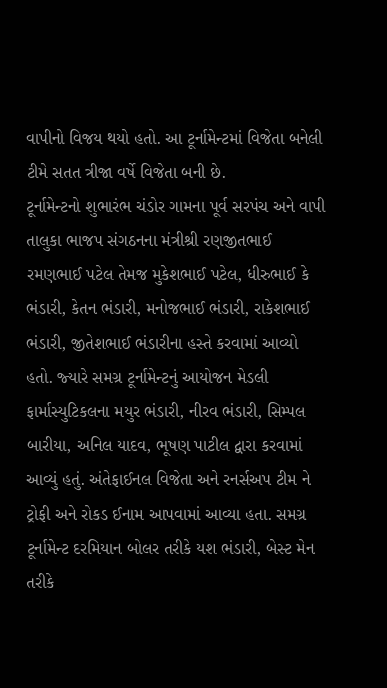વાપીનો વિજય થયો હતો. આ ટૂર્નામેન્‍ટમાં વિજેતા બનેલી ટીમે સતત ત્રીજા વર્ષે વિજેતા બની છે.
ટૂર્નામેન્‍ટનો શુભારંભ ચંડોર ગામના પૂર્વ સરપંચ અને વાપી તાલુકા ભાજપ સંગઠનના મંત્રીશ્રી રણજીતભાઈ રમણભાઈ પટેલ તેમજ મુકેશભાઈ પટેલ, ધીરુભાઈ કે ભંડારી, કેતન ભંડારી, મનોજભાઈ ભંડારી, રાકેશભાઈ ભંડારી, જીતેશભાઈ ભંડારીના હસ્‍તે કરવામાં આવ્‍યો હતો. જ્‍યારે સમગ્ર ટૂર્નામેન્‍ટનું આયોજન મેડલી ફાર્માસ્‍યુટિકલના મયુર ભંડારી, નીરવ ભંડારી, સિમ્‍પલ બારીયા, અનિલ યાદવ, ભૂષણ પાટીલ દ્વારા કરવામાં આવ્‍યું હતું. અંતેફાઈનલ વિજેતા અને રનર્સઅપ ટીમ ને ટ્રોફી અને રોકડ ઈનામ આપવામાં આવ્‍યા હતા. સમગ્ર ટૂર્નામેન્‍ટ દરમિયાન બોલર તરીકે યશ ભંડારી, બેસ્‍ટ મેન તરીકે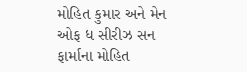મોહિત કુમાર અને મેન ઓફ ધ સીરીઝ સન ફાર્માના મોહિત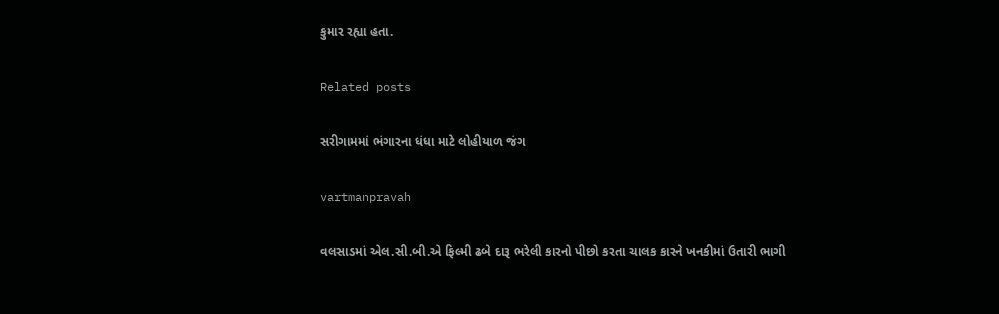કુમાર રહ્યા હતા.

Related posts

સરીગામમાં ભંગારના ધંધા માટે લોહીયાળ જંગ

vartmanpravah

વલસાડમાં એલ.સી.બી.એ ફિલ્‍મી ઢબે દારૂ ભરેલી કારનો પીછો કરતા ચાલક કારને ખનકીમાં ઉતારી ભાગી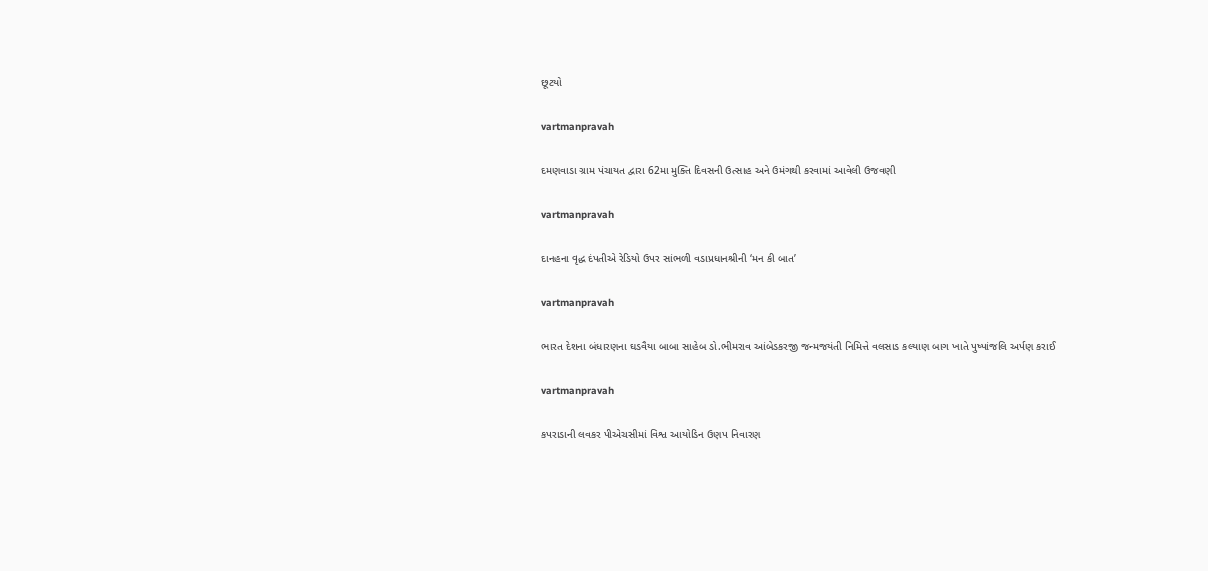છૂટયો

vartmanpravah

દમણવાડા ગ્રામ પંચાયત દ્વારા 62મા મુક્‍તિ દિવસની ઉત્‍સાહ અને ઉમંગથી કરવામાં આવેલી ઉજવણી

vartmanpravah

દાનહના વૃદ્ધ દંપતીએ રેડિયો ઉપર સાંભળી વડાપ્રધાનશ્રીની ‘મન કી બાત’

vartmanpravah

ભારત દેશના બંધારણના ઘડવૈયા બાબા સાહેબ ડો.ભીમરાવ આંબેડકરજી જન્‍મજયંતી નિમિત્તે વલસાડ કલ્‍યાણ બાગ ખાતે પુષ્‍પાંજલિ અર્પણ કરાઈ

vartmanpravah

કપરાડાની લવકર પીએચસીમાં વિશ્વ આયોડિન ઉણપ નિવારણ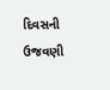દિવસની ઉજવણી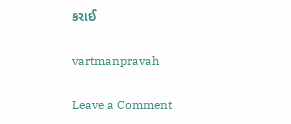કરાઈ

vartmanpravah

Leave a Comment